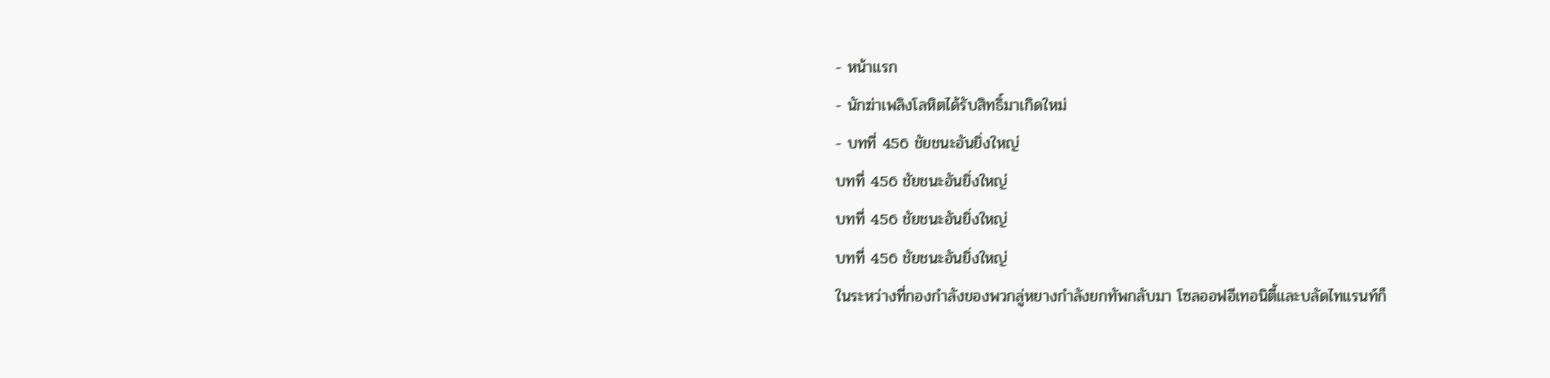- หน้าแรก
- นักฆ่าเพลิงโลหิตได้รับสิทธิ์มาเกิดใหม่
- บทที่ 456 ชัยชนะอันยิ่งใหญ่
บทที่ 456 ชัยชนะอันยิ่งใหญ่
บทที่ 456 ชัยชนะอันยิ่งใหญ่
บทที่ 456 ชัยชนะอันยิ่งใหญ่
ในระหว่างที่กองกำลังของพวกลู่หยางกำลังยกทัพกลับมา โซลออฟอีเทอนิตี้และบลัดไทแรนท์ก็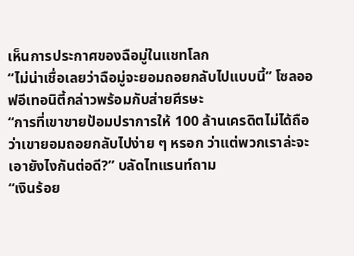เห็นการประกาศของฉือมู่ในแชทโลก
“ไม่น่าเชื่อเลยว่าฉือมู่จะยอมถอยกลับไปแบบนี้” โซลออฟอีเทอนิตี้กล่าวพร้อมกับส่ายศีรษะ
“การที่เขาขายป้อมปราการให้ 100 ล้านเครดิตไม่ได้ถือว่าเขายอมถอยกลับไปง่าย ๆ หรอก ว่าแต่พวกเราล่ะจะเอายังไงกันต่อดี?” บลัดไทแรนท์ถาม
“เงินร้อย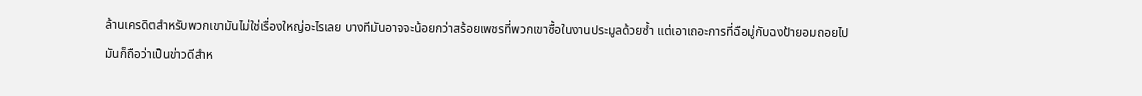ล้านเครดิตสำหรับพวกเขามันไม่ใช่เรื่องใหญ่อะไรเลย บางทีมันอาจจะน้อยกว่าสร้อยเพชรที่พวกเขาซื้อในงานประมูลด้วยซ้ำ แต่เอาเถอะการที่ฉือมู่กับฉงป้ายอมถอยไปมันก็ถือว่าเป็นข่าวดีสำห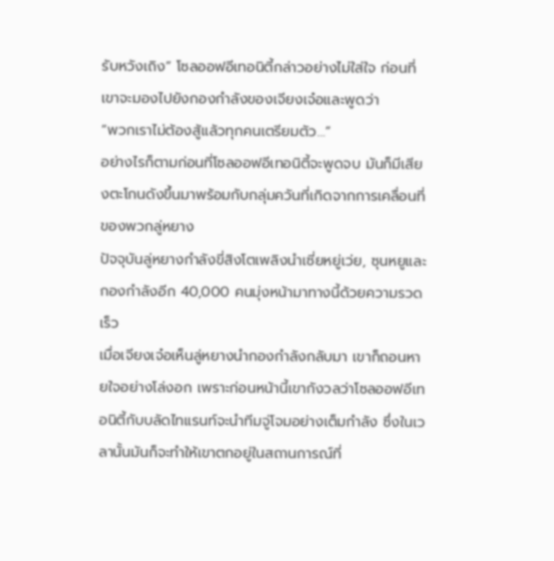รับหวังเถิง” โซลออฟอีเทอนิตี้กล่าวอย่างไม่ใส่ใจ ก่อนที่เขาจะมองไปยังกองกำลังของเจียงเจ๋อและพูดว่า
“พวกเราไม่ต้องสู้แล้วทุกคนเตรียมตัว…”
อย่างไรก็ตามก่อนที่โซลออฟอีเทอนิตี้จะพูดจบ มันก็มีเสียงตะโกนดังขึ้นมาพร้อมกับกลุ่มควันที่เกิดจากการเคลื่อนที่ของพวกลู่หยาง
ปัจจุบันลู่หยางกำลังขี่สิงโตเพลิงนำเซี่ยหยู่เว่ย, ซุนหยูและกองกำลังอีก 40,000 คนมุ่งหน้ามาทางนี้ด้วยความรวดเร็ว
เมื่อเจียงเจ๋อเห็นลู่หยางนำกองกำลังกลับมา เขาก็ถอนหายใจอย่างโล่งอก เพราะก่อนหน้านี้เขากังวลว่าโซลออฟอีเทอนิตี้กับบลัดไทแรนท์จะนำทีมจู่โจมอย่างเต็มกำลัง ซึ่งในเวลานั้นมันก็จะทำให้เขาตกอยู่ในสถานการณ์ที่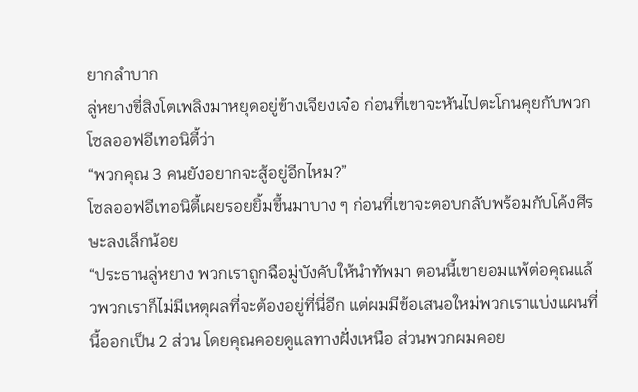ยากลำบาก
ลู่หยางขี่สิงโตเพลิงมาหยุดอยู่ข้างเจียงเจ๋อ ก่อนที่เขาจะหันไปตะโกนคุยกับพวกโซลออฟอีเทอนิตี้ว่า
“พวกคุณ 3 คนยังอยากจะสู้อยู่อีกไหม?”
โซลออฟอีเทอนิตี้เผยรอยยิ้มขึ้นมาบาง ๆ ก่อนที่เขาจะตอบกลับพร้อมกับโค้งศีรษะลงเล็กน้อย
“ประธานลู่หยาง พวกเราถูกฉือมู่บังคับให้นำทัพมา ตอนนี้เขายอมแพ้ต่อคุณแล้วพวกเราก็ไม่มีเหตุผลที่จะต้องอยู่ที่นี่อีก แต่ผมมีข้อเสนอใหม่พวกเราแบ่งแผนที่นี้ออกเป็น 2 ส่วน โดยคุณคอยดูแลทางฝั่งเหนือ ส่วนพวกผมคอย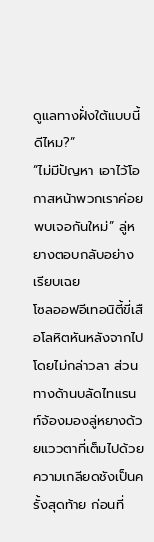ดูแลทางฝั่งใต้แบบนี้ดีไหม?”
“ไม่มีปัญหา เอาไว้โอกาสหน้าพวกเราค่อยพบเจอกันใหม่” ลู่หยางตอบกลับอย่างเรียบเฉย
โซลออฟอีเทอนิตี้ขี่เสือโลหิตหันหลังจากไปโดยไม่กล่าวลา ส่วนทางด้านบลัดไทแรนท์จ้องมองลู่หยางด้วยแววตาที่เต็มไปด้วยความเกลียดชังเป็นครั้งสุดท้าย ก่อนที่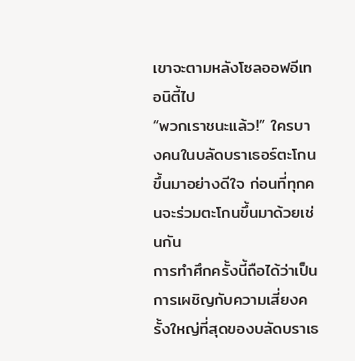เขาจะตามหลังโซลออฟอีเทอนิตี้ไป
“พวกเราชนะแล้ว!” ใครบางคนในบลัดบราเธอร์ตะโกนขึ้นมาอย่างดีใจ ก่อนที่ทุกคนจะร่วมตะโกนขึ้นมาด้วยเช่นกัน
การทำศึกครั้งนี้ถือได้ว่าเป็นการเผชิญกับความเสี่ยงครั้งใหญ่ที่สุดของบลัดบราเธ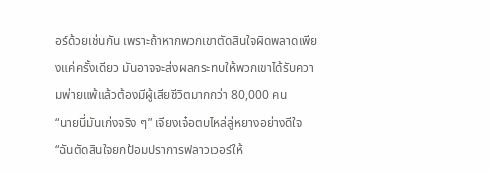อร์ด้วยเช่นกัน เพราะถ้าหากพวกเขาตัดสินใจผิดพลาดเพียงแค่ครั้งเดียว มันอาจจะส่งผลกระทบให้พวกเขาได้รับความพ่ายแพ้แล้วต้องมีผู้เสียชีวิตมากกว่า 80,000 คน
“นายนี่มันเก่งจริง ๆ” เจียงเจ๋อตบไหล่ลู่หยางอย่างดีใจ
“ฉันตัดสินใจยกป้อมปราการฟลาวเวอร์ให้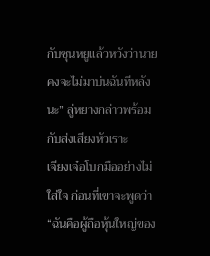กับซุนหยูแล้วหวังว่านายคงจะไม่มาบ่นฉันทีหลังนะ” ลู่หยางกล่าวพร้อมกับส่งเสียงหัวเราะ
เจียงเจ๋อโบกมืออย่างไม่ใส่ใจ ก่อนที่เขาจะพูดว่า
“ฉันคือผู้ถือหุ้นใหญ่ของ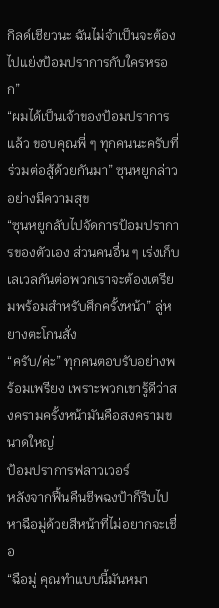กิลด์เชียวนะ ฉันไม่จำเป็นจะต้องไปแย่งป้อมปราการกับใครหรอก”
“ผมได้เป็นเจ้าของป้อมปราการแล้ว ขอบคุณพี่ ๆ ทุกคนนะครับที่ร่วมต่อสู้ด้วยกันมา” ซุนหยูกล่าวอย่างมีความสุข
“ซุนหยูกลับไปจัดการป้อมปราการของตัวเอง ส่วนคนอื่น ๆ เร่งเก็บเลเวลกันต่อพวกเราจะต้องเตรียมพร้อมสำหรับศึกครั้งหน้า” ลู่หยางตะโกนสั่ง
“ครับ/ค่ะ” ทุกคนตอบรับอย่างพร้อมเพรียง เพราะพวกเขารู้ดีว่าสงครามครั้งหน้ามันคือสงครามขนาดใหญ่
ป้อมปราการฟลาวเวอร์
หลังจากฟื้นคืนชีพฉงป้าก็รีบไปหาฉือมู่ด้วยสีหน้าที่ไม่อยากจะเชื่อ
“ฉือมู่ คุณทำแบบนี้มันหมา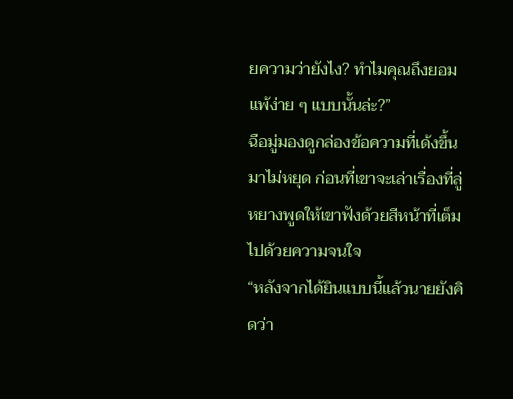ยความว่ายังไง? ทำไมคุณถึงยอมแพ้ง่าย ๆ แบบนั้นล่ะ?”
ฉือมู่มองดูกล่องข้อความที่เด้งขึ้นมาไม่หยุด ก่อนที่เขาจะเล่าเรื่องที่ลู่หยางพูดให้เขาฟังด้วยสีหน้าที่เต็มไปด้วยความจนใจ
“หลังจากได้ยินแบบนี้แล้วนายยังคิดว่า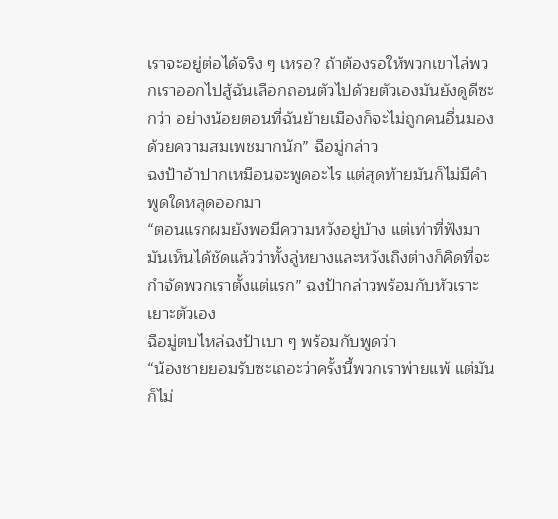เราจะอยู่ต่อได้จริง ๆ เหรอ? ถ้าต้องรอให้พวกเขาไล่พวกเราออกไปสู้ฉันเลือกถอนตัวไปด้วยตัวเองมันยังดูดีซะกว่า อย่างน้อยตอนที่ฉันย้ายเมืองก็จะไม่ถูกคนอื่นมองด้วยความสมเพชมากนัก” ฉือมู่กล่าว
ฉงป้าอ้าปากเหมือนจะพูดอะไร แต่สุดท้ายมันก็ไม่มีคำพูดใดหลุดออกมา
“ตอนแรกผมยังพอมีความหวังอยู่บ้าง แต่เท่าที่ฟังมามันเห็นได้ชัดแล้วว่าทั้งลู่หยางและหวังเถิงต่างก็คิดที่จะกำจัดพวกเราตั้งแต่แรก” ฉงป้ากล่าวพร้อมกับหัวเราะเยาะตัวเอง
ฉือมู่ตบไหล่ฉงป้าเบา ๆ พร้อมกับพูดว่า
“น้องชายยอมรับซะเถอะว่าครั้งนี้พวกเราพ่ายแพ้ แต่มันก็ไม่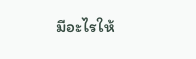มีอะไรให้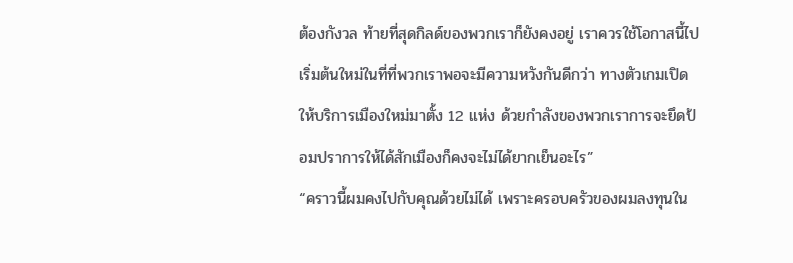ต้องกังวล ท้ายที่สุดกิลด์ของพวกเราก็ยังคงอยู่ เราควรใช้โอกาสนี้ไปเริ่มต้นใหม่ในที่ที่พวกเราพอจะมีความหวังกันดีกว่า ทางตัวเกมเปิดให้บริการเมืองใหม่มาตั้ง 12 แห่ง ด้วยกำลังของพวกเราการจะยึดป้อมปราการให้ได้สักเมืองก็คงจะไม่ได้ยากเย็นอะไร”
“คราวนี้ผมคงไปกับคุณด้วยไม่ได้ เพราะครอบครัวของผมลงทุนใน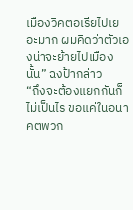เมืองวิคตอเรียไปเยอะมาก ผมคิดว่าตัวเองน่าจะย้ายไปเมืองนั้น” ฉงป้ากล่าว
“ถึงจะต้องแยกกันก็ไม่เป็นไร ขอแค่ในอนาคตพวก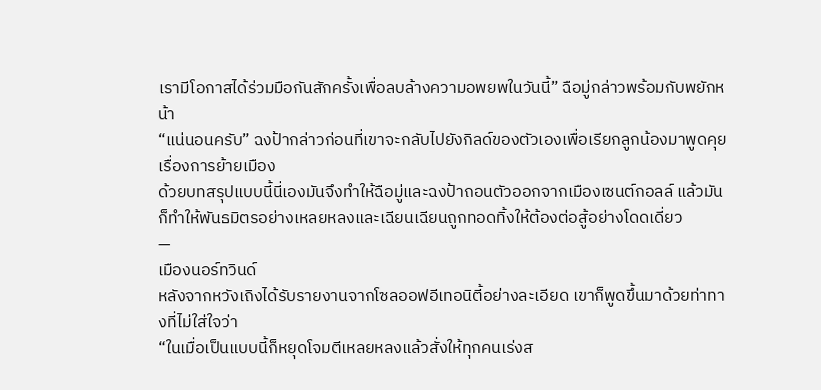เรามีโอกาสได้ร่วมมือกันสักครั้งเพื่อลบล้างความอพยพในวันนี้” ฉือมู่กล่าวพร้อมกับพยักหน้า
“แน่นอนครับ” ฉงป้ากล่าวก่อนที่เขาจะกลับไปยังกิลด์ของตัวเองเพื่อเรียกลูกน้องมาพูดคุยเรื่องการย้ายเมือง
ด้วยบทสรุปแบบนี้นี่เองมันจึงทำให้ฉือมู่และฉงป้าถอนตัวออกจากเมืองเซนต์กอลล์ แล้วมันก็ทำให้พันธมิตรอย่างเหลยหลงและเฉียนเฉียนถูกทอดทิ้งให้ต้องต่อสู้อย่างโดดเดี่ยว
—
เมืองนอร์ทวินด์
หลังจากหวังเถิงได้รับรายงานจากโซลออฟอีเทอนิตี้อย่างละเอียด เขาก็พูดขึ้นมาด้วยท่าทางที่ไม่ใส่ใจว่า
“ในเมื่อเป็นแบบนี้ก็หยุดโจมตีเหลยหลงแล้วสั่งให้ทุกคนเร่งส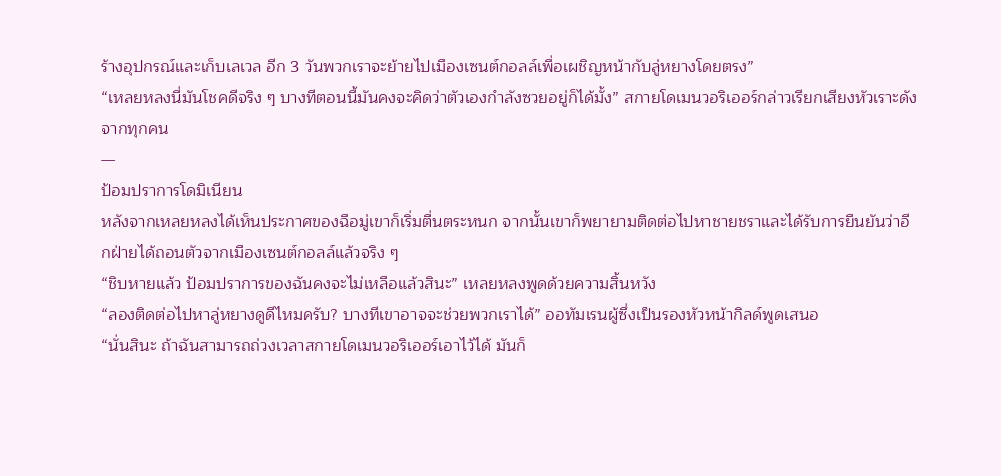ร้างอุปกรณ์และเก็บเลเวล อีก 3 วันพวกเราจะย้ายไปเมืองเซนต์กอลล์เพื่อเผชิญหน้ากับลู่หยางโดยตรง”
“เหลยหลงนี่มันโชคดีจริง ๆ บางทีตอนนี้มันคงจะคิดว่าตัวเองกำลังซวยอยู่ก็ได้มั้ง” สกายโดเมนวอริเออร์กล่าวเรียกเสียงหัวเราะดังจากทุกคน
—
ป้อมปราการโดมิเนียน
หลังจากเหลยหลงได้เห็นประกาศของฉือมู่เขาก็เริ่มตื่นตระหนก จากนั้นเขาก็พยายามติดต่อไปหาชายชราและได้รับการยืนยันว่าอีกฝ่ายได้ถอนตัวจากเมืองเซนต์กอลล์แล้วจริง ๆ
“ชิบหายแล้ว ป้อมปราการของฉันคงจะไม่เหลือแล้วสินะ” เหลยหลงพูดด้วยความสิ้นหวัง
“ลองติดต่อไปหาลู่หยางดูดีไหมครับ? บางทีเขาอาจจะช่วยพวกเราได้” ออทัมเรนผู้ซึ่งเป็นรองหัวหน้ากิลด์พูดเสนอ
“นั่นสินะ ถ้าฉันสามารถถ่วงเวลาสกายโดเมนวอริเออร์เอาไว้ได้ มันก็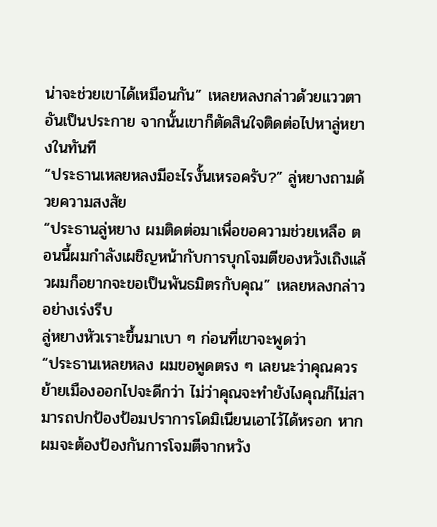น่าจะช่วยเขาได้เหมือนกัน” เหลยหลงกล่าวด้วยแววตาอันเป็นประกาย จากนั้นเขาก็ตัดสินใจติดต่อไปหาลู่หยางในทันที
“ประธานเหลยหลงมีอะไรงั้นเหรอครับ?” ลู่หยางถามด้วยความสงสัย
“ประธานลู่หยาง ผมติดต่อมาเพื่อขอความช่วยเหลือ ตอนนี้ผมกำลังเผชิญหน้ากับการบุกโจมตีของหวังเถิงแล้วผมก็อยากจะขอเป็นพันธมิตรกับคุณ” เหลยหลงกล่าวอย่างเร่งรีบ
ลู่หยางหัวเราะขึ้นมาเบา ๆ ก่อนที่เขาจะพูดว่า
“ประธานเหลยหลง ผมขอพูดตรง ๆ เลยนะว่าคุณควรย้ายเมืองออกไปจะดีกว่า ไม่ว่าคุณจะทำยังไงคุณก็ไม่สามารถปกป้องป้อมปราการโดมิเนียนเอาไว้ได้หรอก หากผมจะต้องป้องกันการโจมตีจากหวัง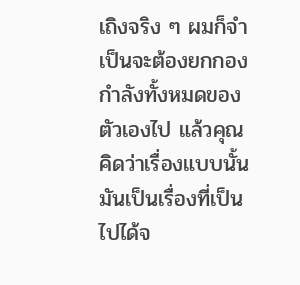เถิงจริง ๆ ผมก็จำเป็นจะต้องยกกองกำลังทั้งหมดของตัวเองไป แล้วคุณคิดว่าเรื่องแบบนั้นมันเป็นเรื่องที่เป็นไปได้จ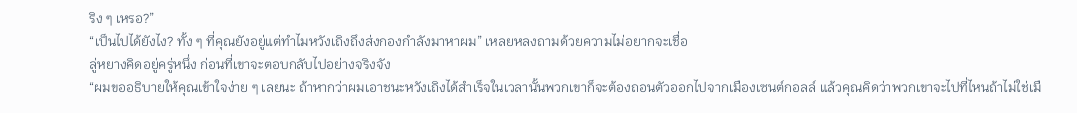ริง ๆ เหรอ?”
“เป็นไปได้ยังไง? ทั้ง ๆ ที่คุณยังอยู่แต่ทำไมหวังเถิงถึงส่งกองกำลังมาหาผม” เหลยหลงถามด้วยความไม่อยากจะเชื่อ
ลู่หยางคิดอยู่ครู่หนึ่ง ก่อนที่เขาจะตอบกลับไปอย่างจริงจัง
“ผมขออธิบายให้คุณเข้าใจง่าย ๆ เลยนะ ถ้าหากว่าผมเอาชนะหวังเถิงได้สำเร็จในเวลานั้นพวกเขาก็จะต้องถอนตัวออกไปจากเมืองเซนต์กอลล์ แล้วคุณคิดว่าพวกเขาจะไปที่ไหนถ้าไม่ใช่เมื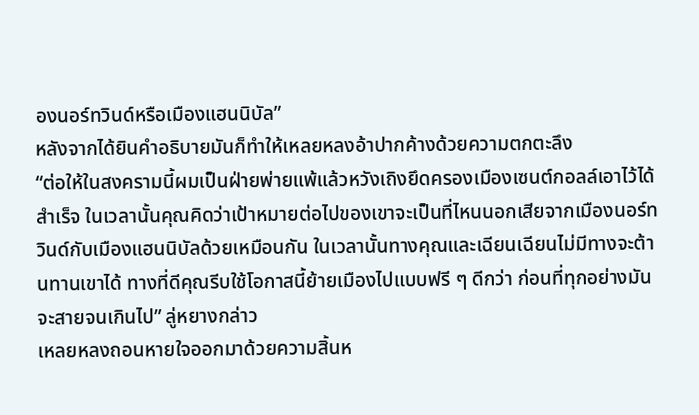องนอร์ทวินด์หรือเมืองแฮนนิบัล”
หลังจากได้ยินคำอธิบายมันก็ทำให้เหลยหลงอ้าปากค้างด้วยความตกตะลึง
“ต่อให้ในสงครามนี้ผมเป็นฝ่ายพ่ายแพ้แล้วหวังเถิงยึดครองเมืองเซนต์กอลล์เอาไว้ได้สำเร็จ ในเวลานั้นคุณคิดว่าเป้าหมายต่อไปของเขาจะเป็นที่ไหนนอกเสียจากเมืองนอร์ทวินด์กับเมืองแฮนนิบัลด้วยเหมือนกัน ในเวลานั้นทางคุณและเฉียนเฉียนไม่มีทางจะต้านทานเขาได้ ทางที่ดีคุณรีบใช้โอกาสนี้ย้ายเมืองไปแบบฟรี ๆ ดีกว่า ก่อนที่ทุกอย่างมันจะสายจนเกินไป” ลู่หยางกล่าว
เหลยหลงถอนหายใจออกมาด้วยความสิ้นห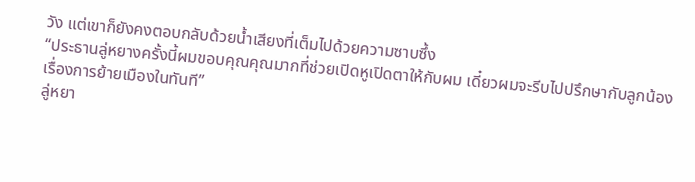วัง แต่เขาก็ยังคงตอบกลับด้วยน้ำเสียงที่เต็มไปด้วยความซาบซึ้ง
“ประธานลู่หยางครั้งนี้ผมขอบคุณคุณมากที่ช่วยเปิดหูเปิดตาให้กับผม เดี๋ยวผมจะรีบไปปรึกษากับลูกน้องเรื่องการย้ายเมืองในทันที”
ลู่หยา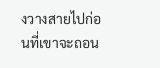งวางสายไปก่อนที่เขาจะถอน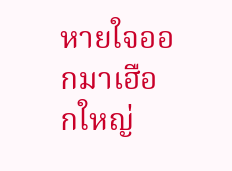หายใจออกมาเฮือกใหญ่